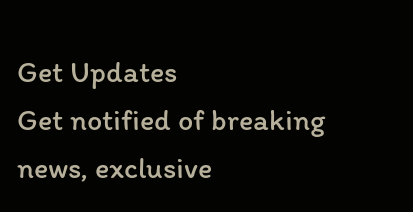Get Updates
Get notified of breaking news, exclusive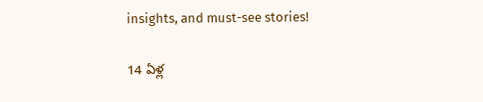insights, and must-see stories!

14 ఏళ్ల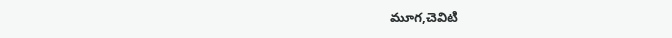మూగ,చెవిటి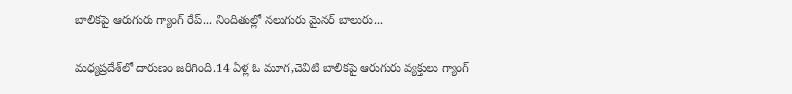బాలికపై ఆరుగురు గ్యాంగ్ రేప్... నిందితుల్లో నలుగురు మైనర్ బాలురు...

మధ్యప్రదేశ్‌లో దారుణం జరిగింది.14 ఏళ్ల ఓ మూగ,చెవిటి బాలికపై ఆరుగురు వ్యక్తులు గ్యాంగ్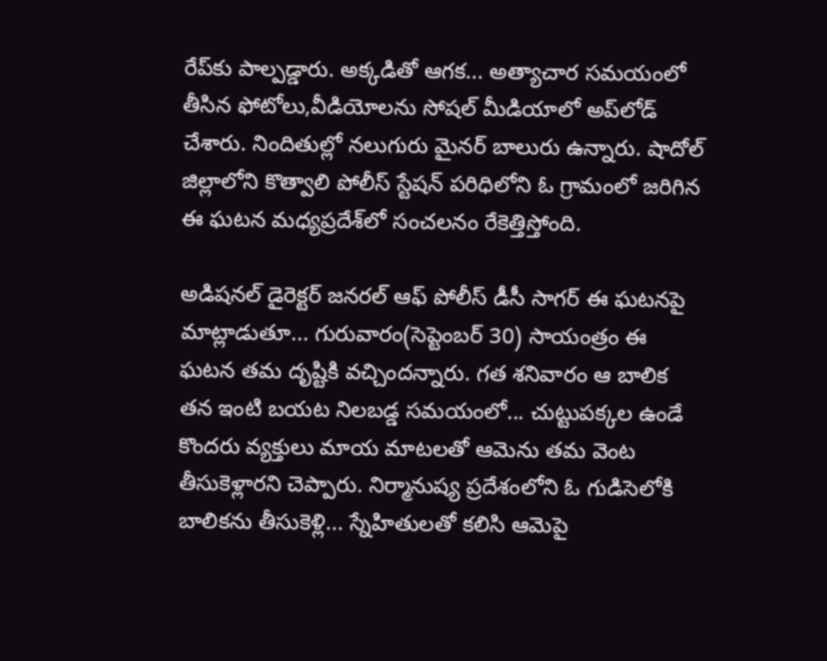రేప్‌కు పాల్పడ్డారు. అక్కడితో ఆగక... అత్యాచార సమయంలో తీసిన ఫోటోలు,వీడియోలను సోషల్ మీడియాలో అప్‌లోడ్ చేశారు. నిందితుల్లో నలుగురు మైనర్ బాలురు ఉన్నారు. షాదోల్ జిల్లాలోని కొత్వాలి పోలీస్ స్టేషన్ పరిధిలోని ఓ గ్రామంలో జరిగిన ఈ ఘటన మధ్యప్రదేశ్‌లో సంచలనం రేకెత్తిస్తోంది.

అడిషనల్ డైరెక్టర్ జనరల్ ఆఫ్ పోలీస్ డీసీ సాగర్ ఈ ఘటనపై మాట్లాడుతూ... గురువారం(సెప్టెంబర్ 30) సాయంత్రం ఈ ఘటన తమ దృష్టికి వచ్చిందన్నారు. గత శనివారం ఆ బాలిక తన ఇంటి బయట నిలబడ్డ సమయంలో... చుట్టుపక్కల ఉండే కొందరు వ్యక్తులు మాయ మాటలతో ఆమెను తమ వెంట తీసుకెళ్లారని చెప్పారు. నిర్మానుష్య ప్రదేశంలోని ఓ గుడిసెలోకి బాలికను తీసుకెళ్లి... స్నేహితులతో కలిసి ఆమెపై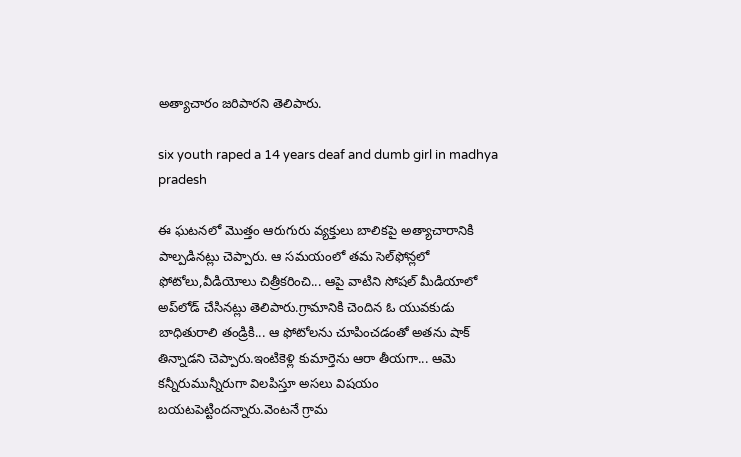అత్యాచారం జరిపారని తెలిపారు.

six youth raped a 14 years deaf and dumb girl in madhya pradesh

ఈ ఘటనలో మొత్తం ఆరుగురు వ్యక్తులు బాలికపై అత్యాచారానికి పాల్పడినట్లు చెప్పారు. ఆ సమయంలో తమ సెల్‌ఫోన్లలో ఫోటోలు,వీడియోలు చిత్రీకరించి... ఆపై వాటిని సోషల్ మీడియాలో అప్‌లోడ్ చేసినట్లు తెలిపారు.గ్రామానికి చెందిన ఓ యువకుడు బాధితురాలి తండ్రికి... ఆ ఫోటోలను చూపించడంతో అతను షాక్ తిన్నాడని చెప్పారు.ఇంటికెళ్లి కుమార్తెను ఆరా తీయగా... ఆమె కన్నీరుమున్నీరుగా విలపిస్తూ అసలు విషయం బయటపెట్టిందన్నారు.వెంటనే గ్రామ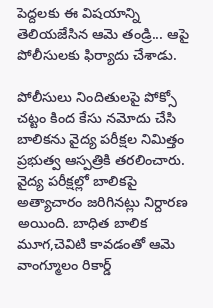పెద్దలకు ఈ విషయాన్ని తెలియజేసిన ఆమె తండ్రి... ఆపై పోలీసులకు ఫిర్యాదు చేశాడు.

పోలీసులు నిందితులపై పోక్సో చట్టం కింద కేసు నమోదు చేసి బాలికను వైద్య పరీక్షల నిమిత్తం ప్రభుత్వ ఆస్పత్రికి తరలించారు. వైద్య పరీక్షల్లో బాలికపై అత్యాచారం జరిగినట్లు నిర్దారణ అయింది. బాధిత బాలిక మూగ,చెవిటి కావడంతో ఆమె వాంగ్మూలం రికార్డ్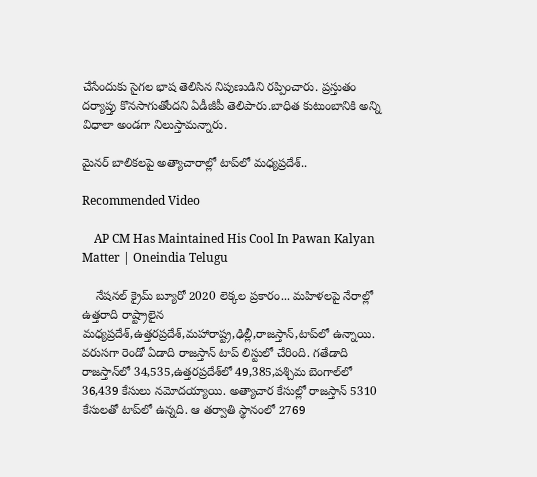చేసేందుకు సైగల భాష తెలిసిన నిపుణుడిని రప్పించారు. ప్రస్తుతం దర్యాప్తు కొనసాగుతోందని ఏడీజీపీ తెలిపారు.బాధిత కుటుంబానికి అన్ని విధాలా అండగా నిలుస్తామన్నారు.

మైనర్ బాలికలపై అత్యాచారాల్లో టాప్‌లో మధ్యప్రదేశ్..

Recommended Video

    AP CM Has Maintained His Cool In Pawan Kalyan Matter | Oneindia Telugu

    నేషనల్ క్రైమ్ బ్యూరో 2020 లెక్కల ప్రకారం... మహిళలపై నేరాల్లో ఉత్తరాది రాష్ట్రాలైన మధ్యప్రదేశ్,ఉత్తరప్రదేశ్,మహారాష్ట్ర,ఢిల్లీ,రాజస్తాన్,టాప్‌లో ఉన్నాయి. వరుసగా రెండో ఏడాది రాజస్తాన్ టాప్ లిస్టులో చేరింది. గతేడాది రాజస్తాన్‌లో 34,535,ఉత్తరప్రదేశ్‌లో 49,385,పశ్చిమ బెంగాల్‌లో 36,439 కేసులు నమోదయ్యాయి. అత్యాచార కేసుల్లో రాజస్తాన్ 5310 కేసులతో టాప్‌లో ఉన్నది. ఆ తర్వాతి స్థానంలో 2769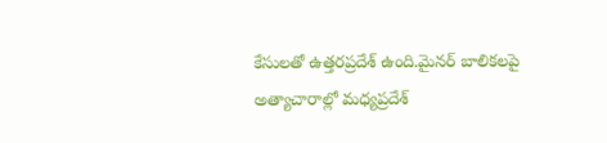కేసులతో ఉత్తరప్రదేశ్ ఉంది.మైనర్ బాలికలపై అత్యాచారాల్లో మధ్యప్రదేశ్‌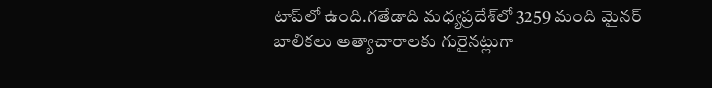టాప్‌లో ఉంది.గతేడాది మధ్యప్రదేశ్‌లో 3259 మంది మైనర్ బాలికలు అత్యాచారాలకు గురైనట్లుగా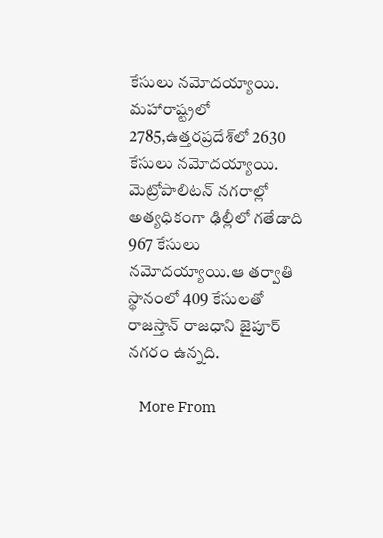కేసులు నమోదయ్యాయి. మహారాష్ట్రలో 2785,ఉత్తరప్రదేశ్‌లో 2630 కేసులు నమోదయ్యాయి. మెట్రోపాలిటన్ నగరాల్లో అత్యధికంగా ఢిల్లీలో గతేడాది 967 కేసులు నమోదయ్యాయి.ఆ తర్వాతి స్థానంలో 409 కేసులతో రాజస్తాన్ రాజధాని జైపూర్ నగరం ఉన్నది.

    More From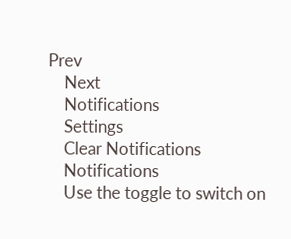Prev
    Next
    Notifications
    Settings
    Clear Notifications
    Notifications
    Use the toggle to switch on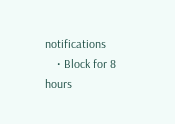notifications
    • Block for 8 hours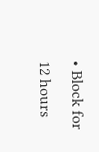• Block for 12 hours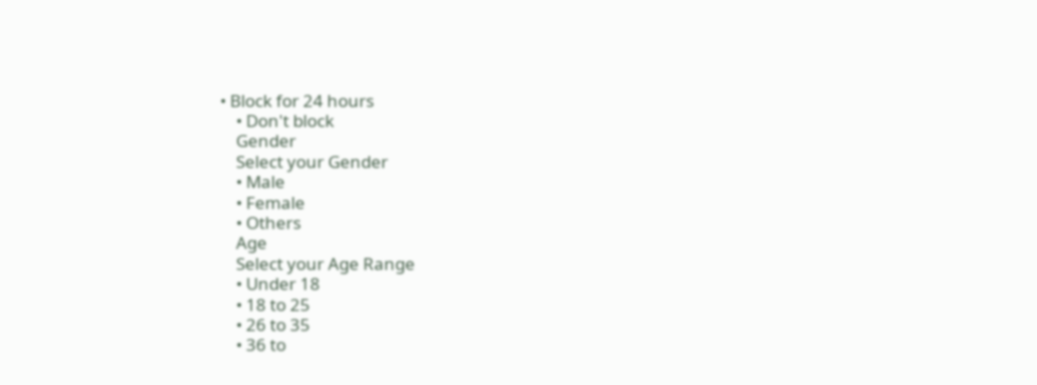• Block for 24 hours
    • Don't block
    Gender
    Select your Gender
    • Male
    • Female
    • Others
    Age
    Select your Age Range
    • Under 18
    • 18 to 25
    • 26 to 35
    • 36 to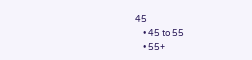45
    • 45 to 55
    • 55+